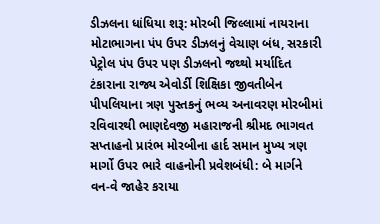ડીઝલના ધાંધિયા શરૂ: મોરબી જિલ્લામાં નાયરાના મોટાભાગના પંપ ઉપર ડીઝલનું વેચાણ બંધ, સરકારી પેટ્રોલ પંપ ઉપર પણ ડીઝલનો જથ્થો મર્યાદિત ટંકારાના રાજ્ય એવોર્ડી શિક્ષિકા જીવતીબેન પીપલિયાના ત્રણ પુસ્તકનું ભવ્ય અનાવરણ મોરબીમાં રવિવારથી ભાણદેવજી મહારાજની શ્રીમદ ભાગવત સપ્તાહનો પ્રારંભ મોરબીના હાર્દ સમાન મુખ્ય ત્રણ માર્ગો ઉપર ભારે વાહનોની પ્રવેશબંધી: બે માર્ગને વન-વે જાહેર કરાયા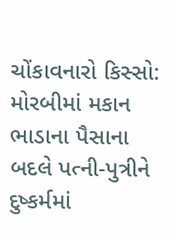ચોંકાવનારો કિસ્સો: મોરબીમાં મકાન ભાડાના પૈસાના બદલે પત્ની-પુત્રીને દુષ્કર્મમાં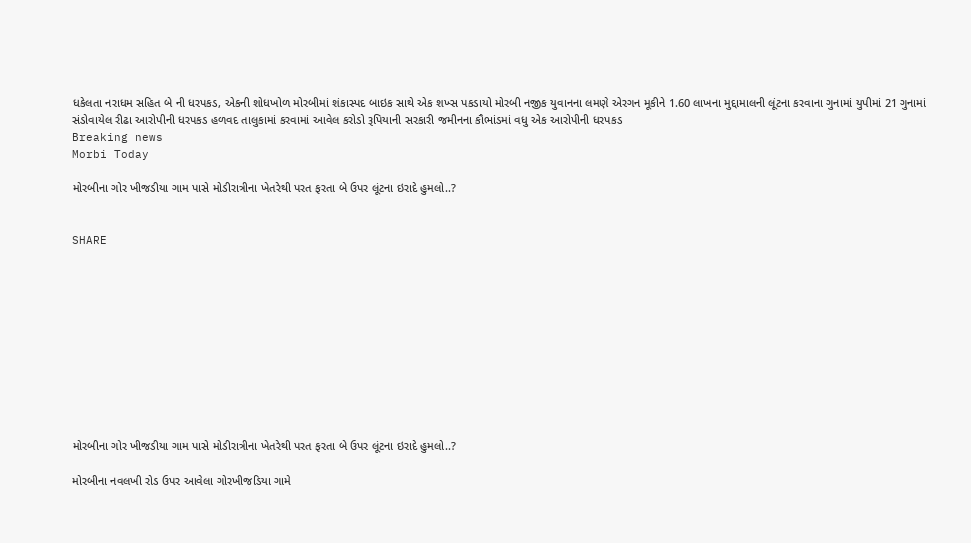ધકેલતા નરાધમ સહિત બે ની ધરપકડ, એકની શોધખોળ મોરબીમાં શંકાસ્પદ બાઇક સાથે એક શખ્સ પકડાયો મોરબી નજીક યુવાનના લમણે એરગન મૂકીને 1.60 લાખના મુદ્દામાલની લૂંટના કરવાના ગુનામાં યુપીમાં 21 ગુનામાં સંડોવાયેલ રીઢા આરોપીની ધરપકડ હળવદ તાલુકામાં કરવામાં આવેલ કરોડો રૂપિયાની સરકારી જમીનના કૌભાંડમાં વધુ એક આરોપીની ધરપકડ
Breaking news
Morbi Today

મોરબીના ગોર ખીજડીયા ગામ પાસે મોડીરાત્રીના ખેતરેથી પરત ફરતા બે ઉપર લૂંટના ઇરાદે હુમલો..?


SHARE











મોરબીના ગોર ખીજડીયા ગામ પાસે મોડીરાત્રીના ખેતરેથી પરત ફરતા બે ઉપર લૂંટના ઇરાદે હુમલો..?

મોરબીના નવલખી રોડ ઉપર આવેલા ગોરખીજડિયા ગામે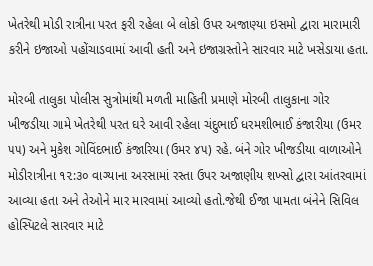ખેતરેથી મોડી રાત્રીના પરત ફરી રહેલા બે લોકો ઉપર અજાણ્યા ઇસમો દ્વારા મારામારી કરીને ઇજાઓ પહોંચાડવામાં આવી હતી અને ઇજાગ્રસ્તોને સારવાર માટે ખસેડાયા હતા.

મોરબી તાલુકા પોલીસ સુત્રોમાંથી મળતી માહિતી પ્રમાણે મોરબી તાલુકાના ગોર ખીજડીયા ગામે ખેતરેથી પરત ઘરે આવી રહેલા ચંદુભાઈ ધરમશીભાઈ કંજારીયા (ઉમર ૫૫) અને મુકેશ ગોવિંદભાઈ કંજારિયા (ઉમર ૪૫) રહે. બંને ગોર ખીજડીયા વાળાઓને મોડીરાત્રીના ૧૨:૩૦ વાગ્યાના અરસામાં રસ્તા ઉપર અજાણીય શખ્સો દ્વારા આંતરવામાં આવ્યા હતા અને તેઓને માર મારવામાં આવ્યો હતો.જેથી ઈજા પામતા બંનેને સિવિલ હોસ્પિટલે સારવાર માટે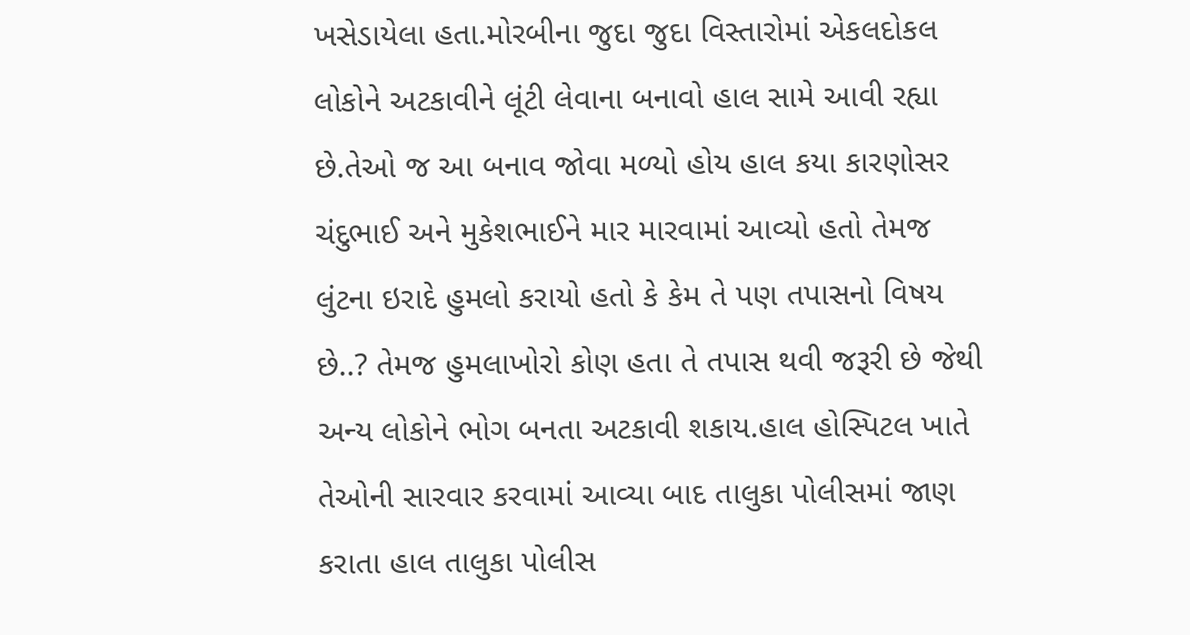ખસેડાયેલા હતા.મોરબીના જુદા જુદા વિસ્તારોમાં એકલદોકલ લોકોને અટકાવીને લૂંટી લેવાના બનાવો હાલ સામે આવી રહ્યા છે.તેઓ જ આ બનાવ જોવા મળ્યો હોય હાલ કયા કારણોસર ચંદુભાઈ અને મુકેશભાઈને માર મારવામાં આવ્યો હતો તેમજ લુંટના ઇરાદે હુમલો કરાયો હતો કે કેમ તે પણ તપાસનો વિષય છે..? તેમજ હુમલાખોરો કોણ હતા તે તપાસ થવી જરૂરી છે જેથી અન્ય લોકોને ભોગ બનતા અટકાવી શકાય.હાલ હોસ્પિટલ ખાતે તેઓની સારવાર કરવામાં આવ્યા બાદ તાલુકા પોલીસમાં જાણ કરાતા હાલ તાલુકા પોલીસ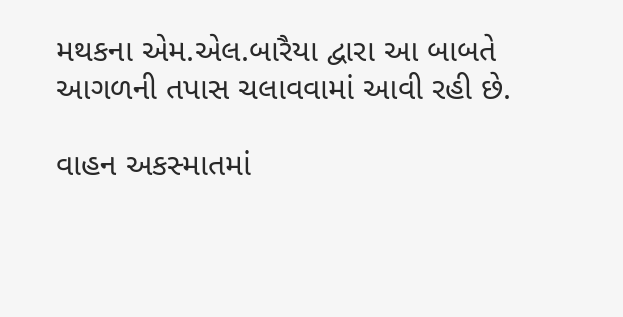મથકના એમ.એલ.બારૈયા દ્વારા આ બાબતે આગળની તપાસ ચલાવવામાં આવી રહી છે.

વાહન અકસ્માતમાં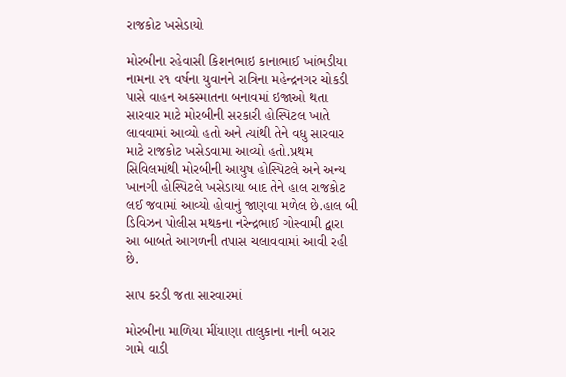રાજકોટ ખસેડાયો

મોરબીના રહેવાસી કિશનભાઇ કાનાભાઈ ખાંભડીયા નામના ૨૧ વર્ષના યુવાનને રાત્રિના મહેન્દ્રનગર ચોકડી પાસે વાહન અકસ્માતના બનાવમાં ઇજાઓ થતા સારવાર માટે મોરબીની સરકારી હોસ્પિટલ ખાતે લાવવામાં આવ્યો હતો અને ત્યાંથી તેને વધુ સારવાર માટે રાજકોટ ખસેડવામા આવ્યો હતો.પ્રથમ સિવિલમાંથી મોરબીની આયુષ હોસ્પિટલે અને અન્ય ખાનગી હોસ્પિટલે ખસેડાયા બાદ તેને હાલ રાજકોટ લઈ જવામાં આવ્યો હોવાનું જાણવા મળેલ છે.હાલ બી ડિવિઝન પોલીસ મથકના નરેન્દ્રભાઈ ગોસ્વામી દ્વારા આ બાબતે આગળની તપાસ ચલાવવામાં આવી રહી છે.

સાપ કરડી જતા સારવારમાં

મોરબીના માળિયા મીંયાણા તાલુકાના નાની બરાર ગામે વાડી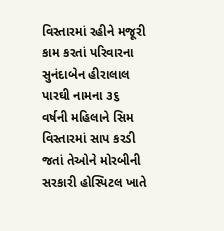વિસ્તારમાં રહીને મજૂરી કામ કરતાં પરિવારના સુનંદાબેન હીરાલાલ પારઘી નામના ૩૬ વર્ષની મહિલાને સિમ વિસ્તારમાં સાપ કરડી જતાં તેઓને મોરબીની સરકારી હોસ્પિટલ ખાતે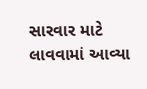સારવાર માટે લાવવામાં આવ્યા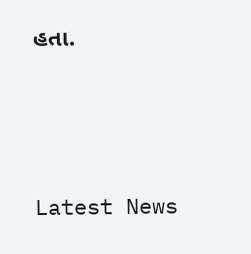હતા.






Latest News